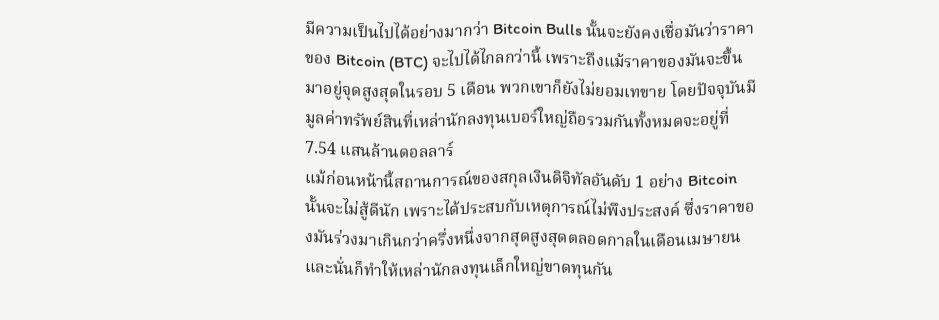มีความเป็นไปได้อย่างมากว่า Bitcoin Bulls นั้นจะยังคงเชื่อมันว่าราคาของ Bitcoin (BTC) จะไปได้ไกลกว่านี้ เพราะถึงแม้ราคาของมันจะขึ้นมาอยู่จุดสูงสุดในรอบ 5 เดือน พวกเขาก็ยังไม่ยอมเทขาย โดยปัจจุบันมีมูลค่าทรัพย์สินที่เหล่านักลงทุนเบอร์ใหญ่ถือรวมกันทั้งหมดจะอยู่ที่ 7.54 แสนล้านดอลลาร์
แม้ก่อนหน้านี้สถานการณ์ของสกุลเงินดิจิทัลอันดับ 1 อย่าง Bitcoin นั้นจะไม่สู้ดีนัก เพราะได้ประสบกับเหตุการณ์ไม่พึงประสงค์ ซึ่งราคาของมันร่วงมาเกินกว่าครึ่งหนึ่งจากสุดสูงสุดตลอดกาลในเดือนเมษายน และนั่นก็ทำให้เหล่านักลงทุนเล็กใหญ่ขาดทุนกัน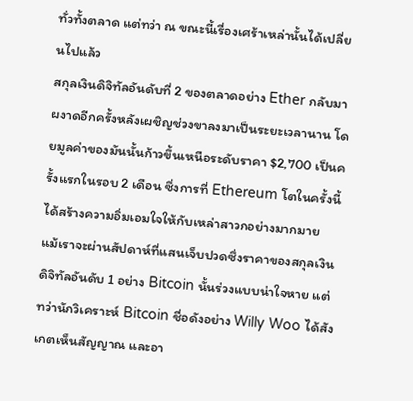ทั่วทั้งตลาด แต่ทว่า ณ ขณะนี้เรื่องเศร้าเหล่านั้นได้เปลี่ยนไปแล้ว
สกุลเงินดิจิทัลอันดับที่ 2 ของตลาดอย่าง Ether กลับมาผงาดอีกครั้งหลังเผชิญช่วงขาลงมาเป็นระยะเวลานาน โดยมูลค่าของมันนั้นก้าวขึ้นเหนือระดับราคา $2,700 เป็นครั้งแรกในรอบ 2 เดือน ซึ่งการที่ Ethereum โตในครั้งนี้ได้สร้างความอิ่มเอมใจให้กับเหล่าสาวกอย่างมากมาย
แม้เราจะผ่านสัปดาห์ที่แสนเจ็บปวดซึ่งราคาของสกุลเงินดิจิทัลอันดับ 1 อย่าง Bitcoin นั้นร่วงแบบน่าใจหาย แต่ทว่านักวิเคราะห์ Bitcoin ชื่อดังอย่าง Willy Woo ได้สังเกตเห็นสัญญาณ และอา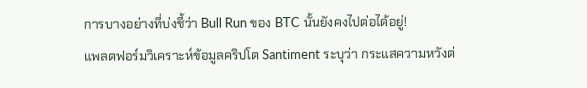การบางอย่างที่บ่งชี้ว่า Bull Run ของ BTC นั้นยังคงไปต่อได้อยู่!
แพลตฟอร์มวิเคราะห์ข้อมูลคริปโต Santiment ระบุว่า กระแสความหวังต่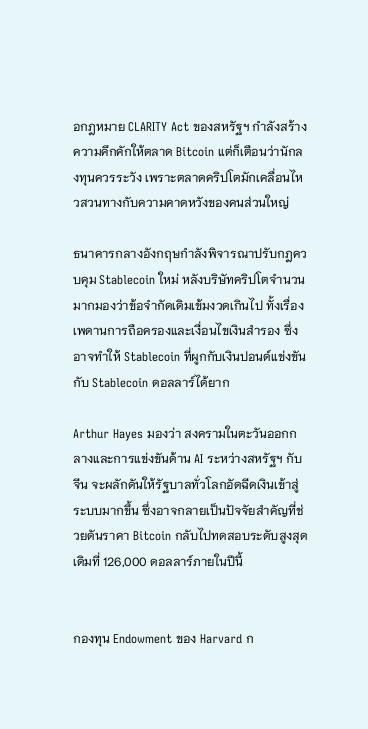อกฎหมาย CLARITY Act ของสหรัฐฯ กำลังสร้างความคึกคักให้ตลาด Bitcoin แต่ก็เตือนว่านักลงทุนควรระวัง เพราะตลาดคริปโตมักเคลื่อนไหวสวนทางกับความคาดหวังของคนส่วนใหญ่

ธนาคารกลางอังกฤษกำลังพิจารณาปรับกฎควบคุม Stablecoin ใหม่ หลังบริษัทคริปโตจำนวนมากมองว่าข้อจำกัดเดิมเข้มงวดเกินไป ทั้งเรื่องเพดานการถือครองและเงื่อนไขเงินสำรอง ซึ่งอาจทำให้ Stablecoin ที่ผูกกับเงินปอนด์แข่งขันกับ Stablecoin ดอลลาร์ได้ยาก

Arthur Hayes มองว่า สงครามในตะวันออกกลางและการแข่งขันด้าน AI ระหว่างสหรัฐฯ กับจีน จะผลักดันให้รัฐบาลทั่วโลกอัดฉีดเงินเข้าสู่ระบบมากขึ้น ซึ่งอาจกลายเป็นปัจจัยสำคัญที่ช่วยดันราคา Bitcoin กลับไปทดสอบระดับสูงสุดเดิมที่ 126,000 ดอลลาร์ภายในปีนี้


กองทุน Endowment ของ Harvard ก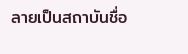ลายเป็นสถาบันชื่อ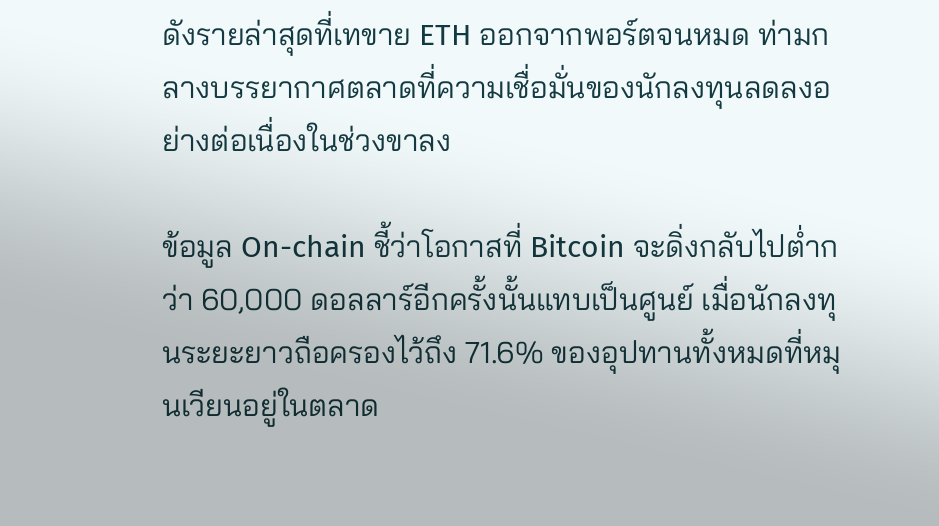ดังรายล่าสุดที่เทขาย ETH ออกจากพอร์ตจนหมด ท่ามกลางบรรยากาศตลาดที่ความเชื่อมั่นของนักลงทุนลดลงอย่างต่อเนื่องในช่วงขาลง

ข้อมูล On-chain ชี้ว่าโอกาสที่ Bitcoin จะดิ่งกลับไปต่ำกว่า 60,000 ดอลลาร์อีกครั้งนั้นแทบเป็นศูนย์ เมื่อนักลงทุนระยะยาวถือครองไว้ถึง 71.6% ของอุปทานทั้งหมดที่หมุนเวียนอยู่ในตลาด